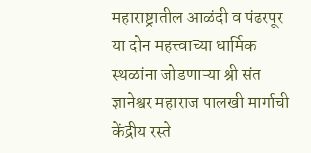महाराष्ट्रातील आळंदी व पंढरपूर या दोन महत्त्वाच्या धार्मिक स्थळांना जोडणाऱ्या श्री संत ज्ञानेश्वर महाराज पालखी मार्गाची केंद्रीय रस्ते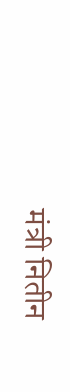मंत्री नितीन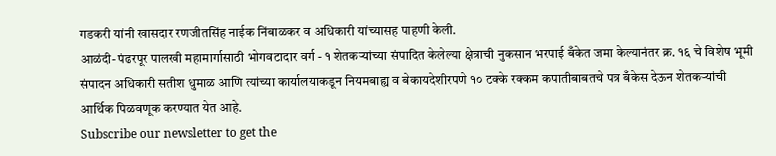गडकरी यांनी खासदार रणजीतसिंह नाईक निंबाळकर व अधिकारी यांच्यासह पाहणी केली.
आळंदी- पंढरपूर पालखी महामार्गासाठी भोगवटादार वर्ग - १ शेतकऱ्यांच्या संपादित केलेल्या क्षेत्राची नुकसान भरपाई बँकेत जमा केल्यानंतर क्र. १६ चे विशेष भूमी संपादन अधिकारी सतीश धुमाळ आणि त्यांच्या कार्यालयाकडून नियमबाह्य व बेकायदेशीरपणे १० टक्के रक्कम कपातीबाबतचे पत्र बँकेस देऊन शेतकऱ्यांची आर्थिक पिळवणूक करण्यात येत आहे.
Subscribe our newsletter to get the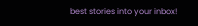best stories into your inbox!